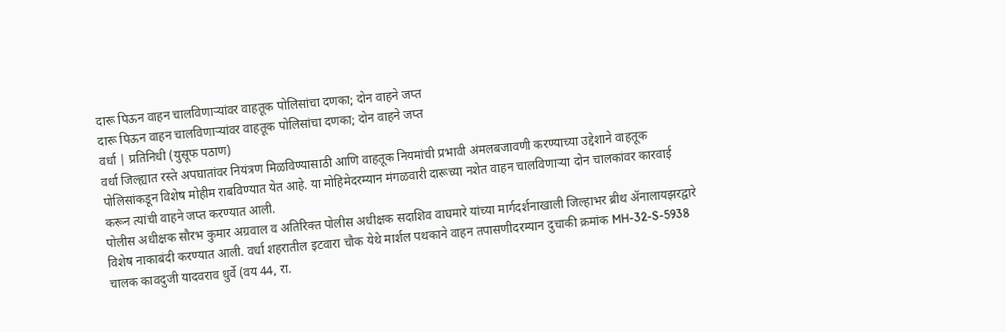दारू पिऊन वाहन चालविणाऱ्यांवर वाहतूक पोलिसांचा दणका; दोन वाहने जप्त
दारू पिऊन वाहन चालविणाऱ्यांवर वाहतूक पोलिसांचा दणका; दोन वाहने जप्त
वर्धा | प्रतिनिधी (युसूफ पठाण)
वर्धा जिल्ह्यात रस्ते अपघातांवर नियंत्रण मिळविण्यासाठी आणि वाहतूक नियमांची प्रभावी अंमलबजावणी करण्याच्या उद्देशाने वाहतूक पोलिसांकडून विशेष मोहीम राबविण्यात येत आहे. या मोहिमेदरम्यान मंगळवारी दारूच्या नशेत वाहन चालविणाऱ्या दोन चालकांवर कारवाई करून त्यांची वाहने जप्त करण्यात आली.
पोलीस अधीक्षक सौरभ कुमार अग्रवाल व अतिरिक्त पोलीस अधीक्षक सदाशिव वाघमारे यांच्या मार्गदर्शनाखाली जिल्हाभर ब्रीथ ॲनालायझरद्वारे विशेष नाकाबंदी करण्यात आली. वर्धा शहरातील इटवारा चौक येथे मार्शल पथकाने वाहन तपासणीदरम्यान दुचाकी क्रमांक MH-32-S-5938 चालक कावदुजी यादवराव धुर्वे (वय 44, रा.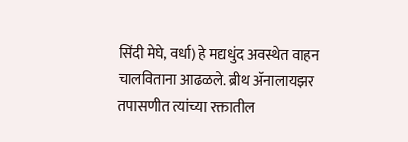सिंदी मेघे, वर्धा) हे मद्यधुंद अवस्थेत वाहन चालविताना आढळले. ब्रीथ ॲनालायझर तपासणीत त्यांच्या रक्तातील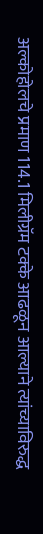अल्कोहोलचे प्रमाण 114.1 मिलीग्रॅम टक्के आढळून आल्याने त्यांच्याविरुद्ध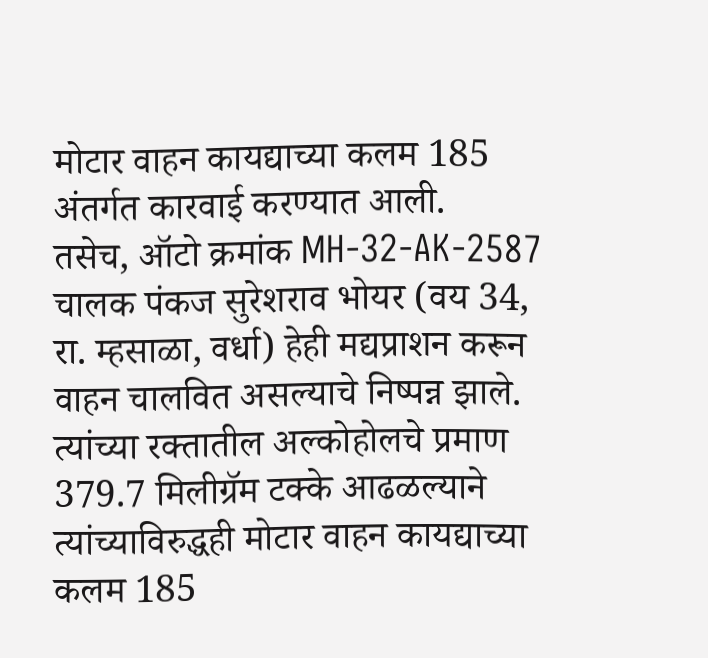मोटार वाहन कायद्याच्या कलम 185 अंतर्गत कारवाई करण्यात आली.
तसेच, ऑटो क्रमांक MH-32-AK-2587 चालक पंकज सुरेशराव भोयर (वय 34, रा. म्हसाळा, वर्धा) हेही मद्यप्राशन करून वाहन चालवित असल्याचे निष्पन्न झाले. त्यांच्या रक्तातील अल्कोहोलचे प्रमाण 379.7 मिलीग्रॅम टक्के आढळल्याने त्यांच्याविरुद्धही मोटार वाहन कायद्याच्या कलम 185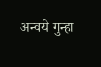अन्वये गुन्हा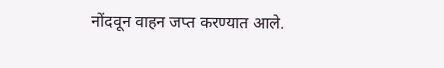नोंदवून वाहन जप्त करण्यात आले.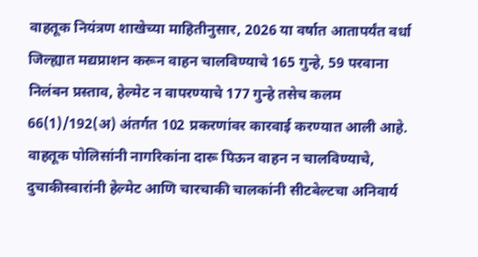वाहतूक नियंत्रण शाखेच्या माहितीनुसार, 2026 या वर्षात आतापर्यंत वर्धा जिल्ह्यात मद्यप्राशन करून वाहन चालविण्याचे 165 गुन्हे, 59 परवाना निलंबन प्रस्ताव, हेल्मेट न वापरण्याचे 177 गुन्हे तसेच कलम 66(1)/192(अ) अंतर्गत 102 प्रकरणांवर कारवाई करण्यात आली आहे.
वाहतूक पोलिसांनी नागरिकांना दारू पिऊन वाहन न चालविण्याचे, दुचाकीस्वारांनी हेल्मेट आणि चारचाकी चालकांनी सीटबेल्टचा अनिवार्य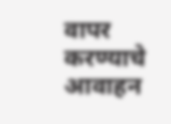वापर करण्याचे आवाहन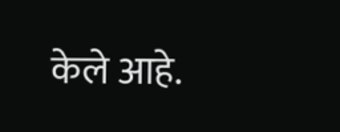केले आहे.